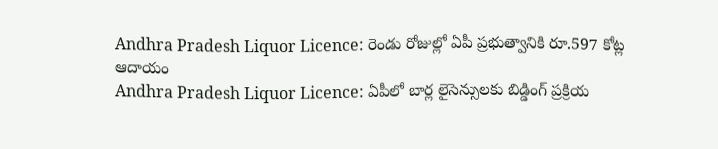Andhra Pradesh Liquor Licence: రెండు రోజుల్లో ఏపీ ప్రభుత్వానికి రూ.597 కోట్ల ఆదాయం
Andhra Pradesh Liquor Licence: ఏపీలో బార్ల లైసెన్సులకు బిడ్డింగ్ ప్రక్రియ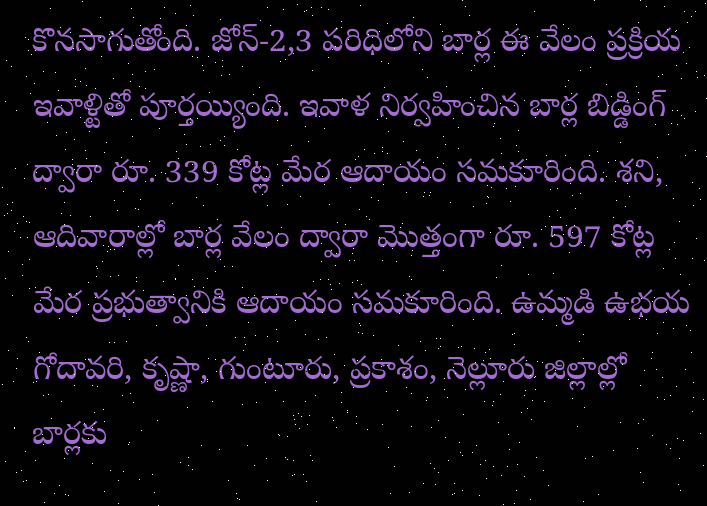కొనసాగుతోంది. జోన్-2,3 పరిధిలోని బార్ల ఈ వేలం ప్రక్రియ ఇవాళ్టితో పూర్తయ్యింది. ఇవాళ నిర్వహించిన బార్ల బిడ్డింగ్ ద్వారా రూ. 339 కోట్ల మేర ఆదాయం సమకూరింది. శని, ఆదివారాల్లో బార్ల వేలం ద్వారా మొత్తంగా రూ. 597 కోట్ల మేర ప్రభుత్వానికి ఆదాయం సమకూరింది. ఉమ్మడి ఉభయ గోదావరి, కృష్ణా, గుంటూరు, ప్రకాశం, నెల్లూరు జిల్లాల్లో బార్లకు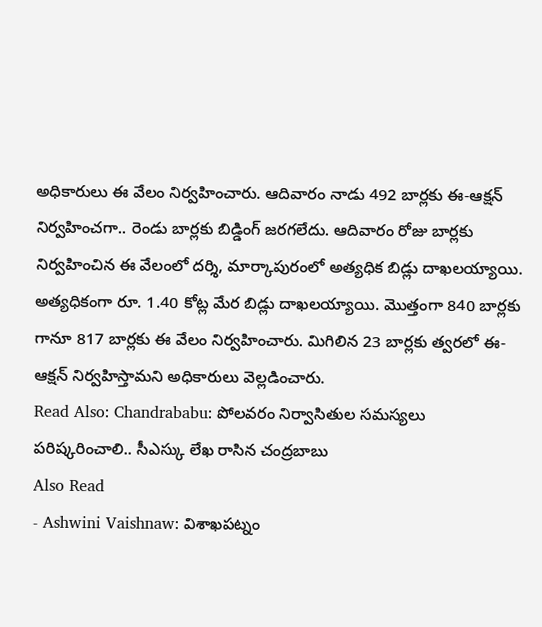అధికారులు ఈ వేలం నిర్వహించారు. ఆదివారం నాడు 492 బార్లకు ఈ-ఆక్షన్ నిర్వహించగా.. రెండు బార్లకు బిడ్డింగ్ జరగలేదు. ఆదివారం రోజు బార్లకు నిర్వహించిన ఈ వేలంలో దర్శి, మార్కాపురంలో అత్యధిక బిడ్లు దాఖలయ్యాయి. అత్యధికంగా రూ. 1.40 కోట్ల మేర బిడ్లు దాఖలయ్యాయి. మొత్తంగా 840 బార్లకు గానూ 817 బార్లకు ఈ వేలం నిర్వహించారు. మిగిలిన 23 బార్లకు త్వరలో ఈ-ఆక్షన్ నిర్వహిస్తామని అధికారులు వెల్లడించారు.
Read Also: Chandrababu: పోలవరం నిర్వాసితుల సమస్యలు పరిష్కరించాలి.. సీఎస్కు లేఖ రాసిన చంద్రబాబు
Also Read
- Ashwini Vaishnaw: విశాఖపట్నం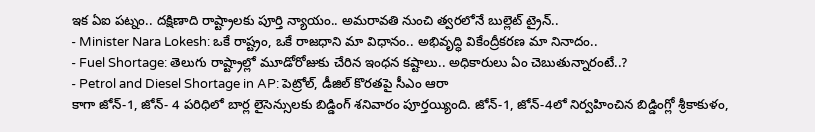ఇక ఏఐ పట్నం.. దక్షిణాది రాష్ట్రాలకు పూర్తి న్యాయం.. అమరావతి నుంచి త్వరలోనే బుల్లెట్ ట్రైన్..
- Minister Nara Lokesh: ఒకే రాష్ట్రం, ఒకే రాజధాని మా విధానం.. అభివృద్ధి వికేంద్రీకరణ మా నినాదం..
- Fuel Shortage: తెలుగు రాష్ట్రాల్లో మూడోరోజుకు చేరిన ఇంధన కష్టాలు.. అధికారులు ఏం చెబుతున్నారంటే..?
- Petrol and Diesel Shortage in AP: పెట్రోల్, డీజిల్ కొరతపై సీఎం ఆరా
కాగా జోన్-1, జోన్- 4 పరిధిలో బార్ల లైసెన్సులకు బిడ్డింగ్ శనివారం పూర్తయ్యింది. జోన్-1, జోన్-4లో నిర్వహించిన బిడ్డింగ్లో శ్రీకాకుళం,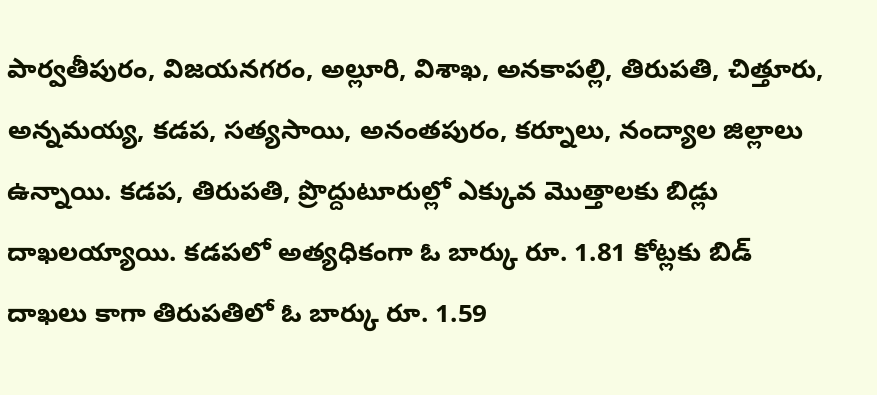పార్వతీపురం, విజయనగరం, అల్లూరి, విశాఖ, అనకాపల్లి, తిరుపతి, చిత్తూరు, అన్నమయ్య, కడప, సత్యసాయి, అనంతపురం, కర్నూలు, నంద్యాల జిల్లాలు ఉన్నాయి. కడప, తిరుపతి, ప్రొద్దుటూరుల్లో ఎక్కువ మొత్తాలకు బిడ్లు దాఖలయ్యాయి. కడపలో అత్యధికంగా ఓ బార్కు రూ. 1.81 కోట్లకు బిడ్ దాఖలు కాగా తిరుపతిలో ఓ బార్కు రూ. 1.59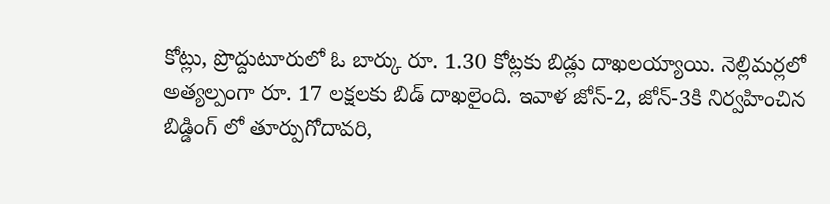కోట్లు, ప్రొద్దుటూరులో ఓ బార్కు రూ. 1.30 కోట్లకు బిడ్లు దాఖలయ్యాయి. నెల్లిమర్లలో అత్యల్పంగా రూ. 17 లక్షలకు బిడ్ దాఖలైంది. ఇవాళ జోన్-2, జోన్-3కి నిర్వహించిన బిడ్డింగ్ లో తూర్పుగోదావరి,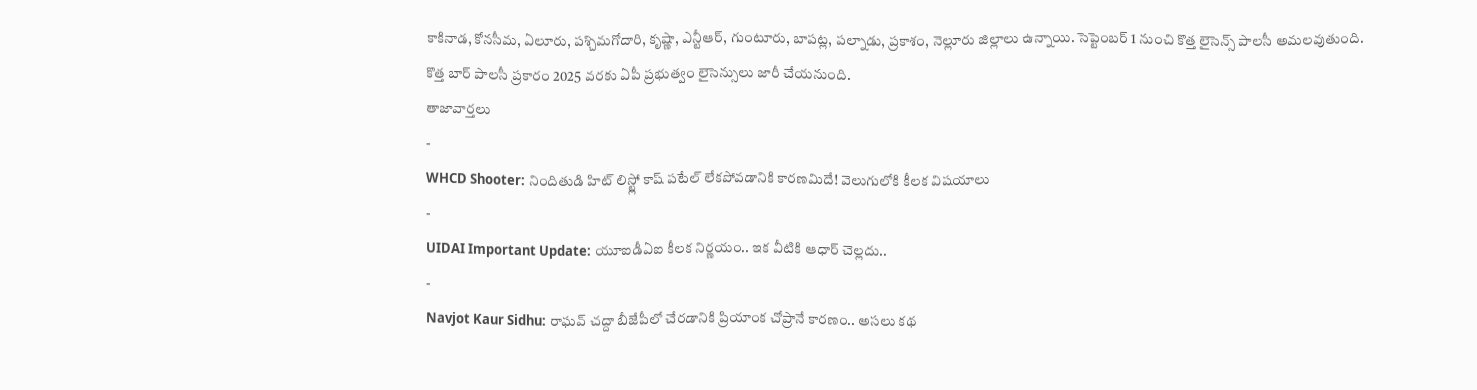కాకినాడ, కోనసీమ, ఏలూరు, పశ్చిమగోదారి, కృష్ణా, ఎన్టీఆర్, గుంటూరు, బాపట్ల, పల్నాడు, ప్రకాశం, నెల్లూరు జిల్లాలు ఉన్నాయి. సెప్టెంబర్ 1 నుంచి కొత్త లైసెన్స్ పాలసీ అమలవుతుంది. కొత్త బార్ పాలసీ ప్రకారం 2025 వరకు ఏపీ ప్రభుత్వం లైసెన్సులు జారీ చేయనుంది.
తాజావార్తలు
-
WHCD Shooter: నిందితుడి హిట్ లిస్ట్లో కాష్ పటేల్ లేకపోవడానికి కారణమిదే! వెలుగులోకి కీలక విషయాలు
-
UIDAI Important Update: యూఐడీఏఐ కీలక నిర్ణయం.. ఇక వీటికి ఆధార్ చెల్లదు..
-
Navjot Kaur Sidhu: రాఘవ్ చద్దా బీజేపీలో చేరడానికి ప్రియాంక చోప్రానే కారణం.. అసలు కథ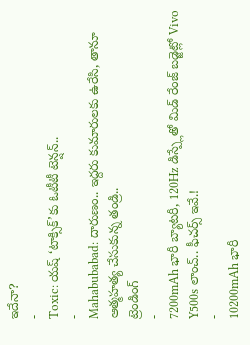ఇదేనా?
-
Toxic: యష్ ‘టాక్సిక్’కు ఓటీటీ టెన్షన్..
-
Mahabubabad: దారుణం.. ఇద్దరు కుమారులకు ఉరేసి, తానూ ఆత్మహత్య చేసుకున్న తండ్రి..
ట్రెండింగ్
-
7200mAh భారీ బ్యాటరీ, 120Hz డిస్ప్లేతో మిడ్ రేంజ్ బడ్జెట్లో Vivo Y500s లాంచ్.. ఫీచర్స్ ఇవే.!
-
10200mAh భారీ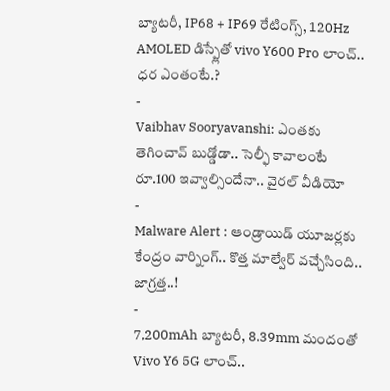బ్యాటరీ, IP68 + IP69 రేటింగ్స్, 120Hz AMOLED డిస్ప్లేతో vivo Y600 Pro లాంచ్.. ధర ఎంతంటే.?
-
Vaibhav Sooryavanshi: ఎంతకు తెగించావ్ బుడ్డోడా.. సెల్ఫీ కావాలంటే రూ.100 ఇవ్వాల్సిందేనా.. వైరల్ వీడియో
-
Malware Alert : ఆండ్రాయిడ్ యూజర్లకు కేంద్రం వార్నింగ్.. కొత్త మాల్వేర్ వచ్చేసింది.. జాగ్రత్త..!
-
7,200mAh బ్యాటరీ, 8.39mm మందంతో Vivo Y6 5G లాంచ్..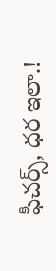ఫీచర్స్, ధర ఇలా.!